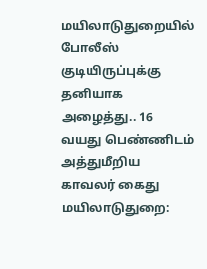மயிலாடுதுறையில் போலீஸ் குடியிருப்புக்கு தனியாக அழைத்து.. 16 வயது பெண்ணிடம் அத்துமீறிய காவலர் கைது
மயிலாடுதுறை: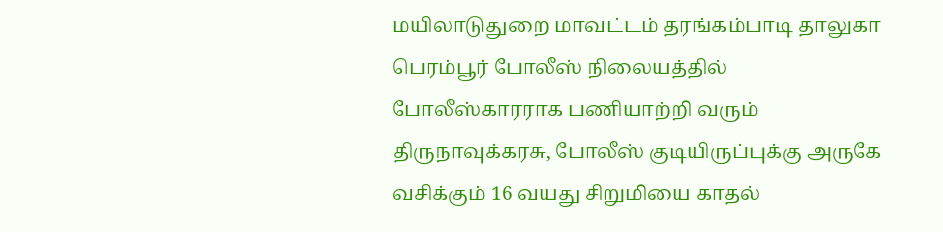மயிலாடுதுறை மாவட்டம் தரங்கம்பாடி தாலுகா பெரம்பூர் போலீஸ் நிலையத்தில் போலீஸ்காரராக பணியாற்றி வரும் திருநாவுக்கரசு, போலீஸ் குடியிருப்புக்கு அருகே வசிக்கும் 16 வயது சிறுமியை காதல்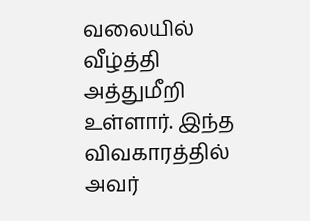வலையில் வீழ்த்தி அத்துமீறி உள்ளார். இந்த விவகாரத்தில் அவர்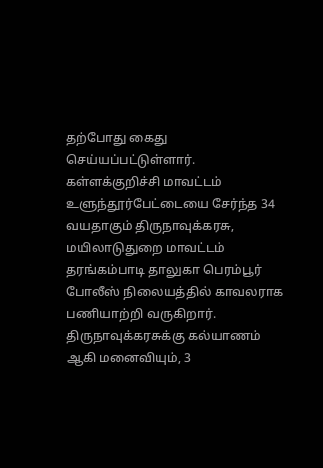தற்போது கைது செய்யப்பட்டுள்ளார்.
கள்ளக்குறிச்சி மாவட்டம் உளுந்தூர்பேட்டையை சேர்ந்த 34 வயதாகும் திருநாவுக்கரசு, மயிலாடுதுறை மாவட்டம் தரங்கம்பாடி தாலுகா பெரம்பூர் போலீஸ் நிலையத்தில் காவலராக பணியாற்றி வருகிறார். திருநாவுக்கரசுக்கு கல்யாணம் ஆகி மனைவியும், 3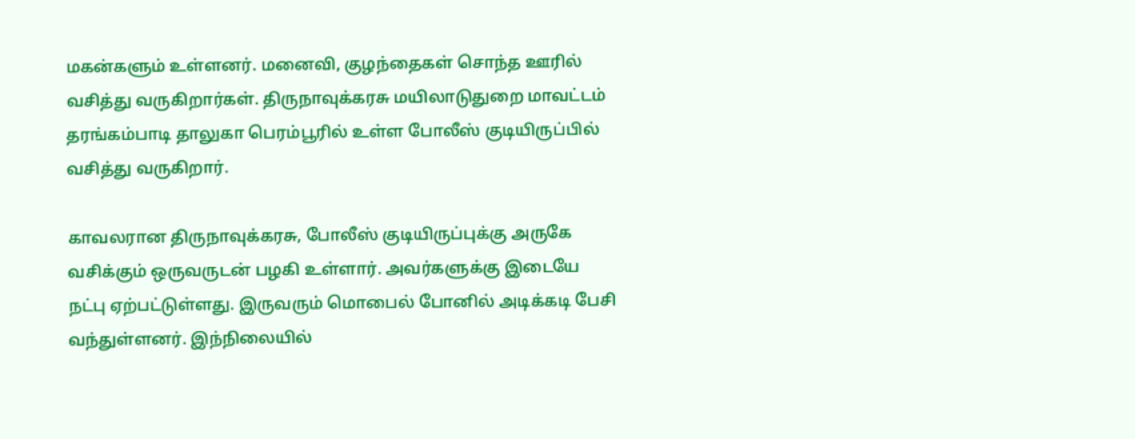மகன்களும் உள்ளனர். மனைவி, குழந்தைகள் சொந்த ஊரில் வசித்து வருகிறார்கள். திருநாவுக்கரசு மயிலாடுதுறை மாவட்டம் தரங்கம்பாடி தாலுகா பெரம்பூரில் உள்ள போலீஸ் குடியிருப்பில் வசித்து வருகிறார்.

காவலரான திருநாவுக்கரசு, போலீஸ் குடியிருப்புக்கு அருகே வசிக்கும் ஒருவருடன் பழகி உள்ளார். அவர்களுக்கு இடையே நட்பு ஏற்பட்டுள்ளது. இருவரும் மொபைல் போனில் அடிக்கடி பேசி வந்துள்ளனர். இந்நிலையில்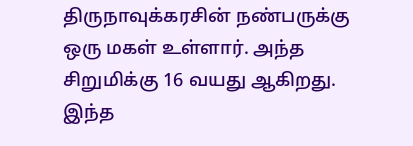திருநாவுக்கரசின் நண்பருக்கு ஒரு மகள் உள்ளார். அந்த சிறுமிக்கு 16 வயது ஆகிறது.
இந்த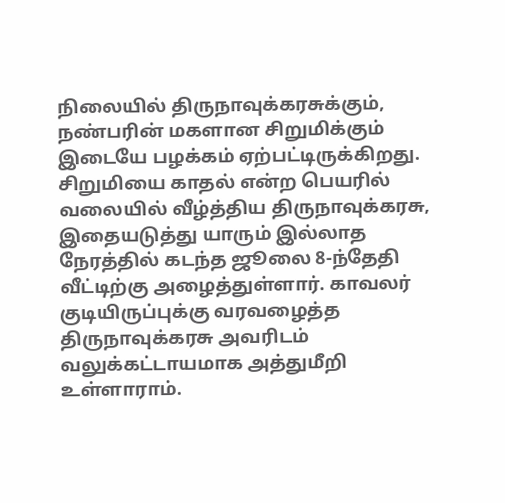நிலையில் திருநாவுக்கரசுக்கும், நண்பரின் மகளான சிறுமிக்கும் இடையே பழக்கம் ஏற்பட்டிருக்கிறது. சிறுமியை காதல் என்ற பெயரில் வலையில் வீழ்த்திய திருநாவுக்கரசு, இதையடுத்து யாரும் இல்லாத நேரத்தில் கடந்த ஜூலை 8-ந்தேதி வீட்டிற்கு அழைத்துள்ளார். காவலர் குடியிருப்புக்கு வரவழைத்த திருநாவுக்கரசு அவரிடம் வலுக்கட்டாயமாக அத்துமீறி உள்ளாராம்.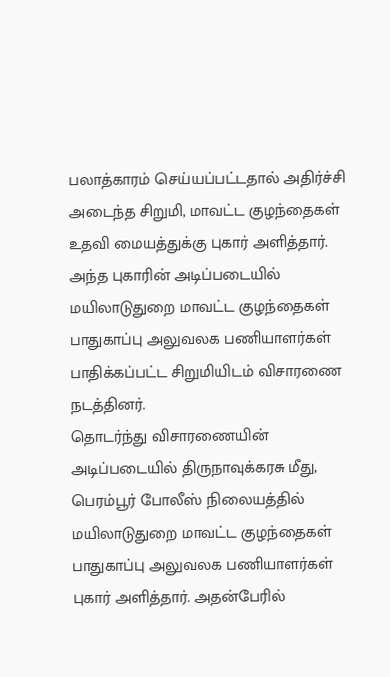பலாத்காரம் செய்யப்பட்டதால் அதிர்ச்சி அடைந்த சிறுமி, மாவட்ட குழந்தைகள் உதவி மையத்துக்கு புகார் அளித்தார். அந்த புகாரின் அடிப்படையில் மயிலாடுதுறை மாவட்ட குழந்தைகள் பாதுகாப்பு அலுவலக பணியாளர்கள் பாதிக்கப்பட்ட சிறுமியிடம் விசாரணை நடத்தினர்.
தொடர்ந்து விசாரணையின் அடிப்படையில் திருநாவுக்கரசு மீது, பெரம்பூர் போலீஸ் நிலையத்தில் மயிலாடுதுறை மாவட்ட குழந்தைகள் பாதுகாப்பு அலுவலக பணியாளர்கள் புகார் அளித்தார். அதன்பேரில்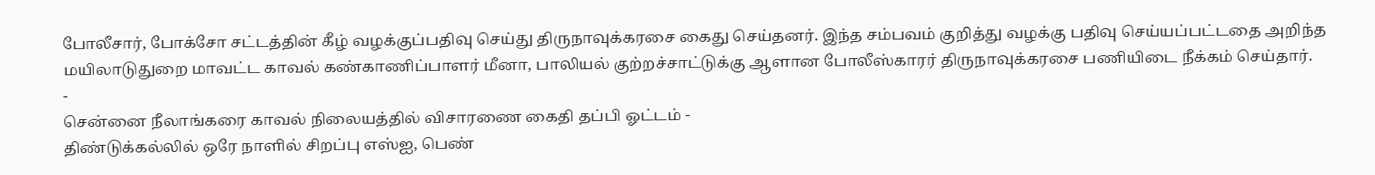போலீசார், போக்சோ சட்டத்தின் கீழ் வழக்குப்பதிவு செய்து திருநாவுக்கரசை கைது செய்தனர். இந்த சம்பவம் குறித்து வழக்கு பதிவு செய்யப்பட்டதை அறிந்த மயிலாடுதுறை மாவட்ட காவல் கண்காணிப்பாளர் மீனா, பாலியல் குற்றச்சாட்டுக்கு ஆளான போலீஸ்காரர் திருநாவுக்கரசை பணியிடை நீக்கம் செய்தார்.
-
சென்னை நீலாங்கரை காவல் நிலையத்தில் விசாரணை கைதி தப்பி ஓட்டம் -
திண்டுக்கல்லில் ஒரே நாளில் சிறப்பு எஸ்ஐ, பெண்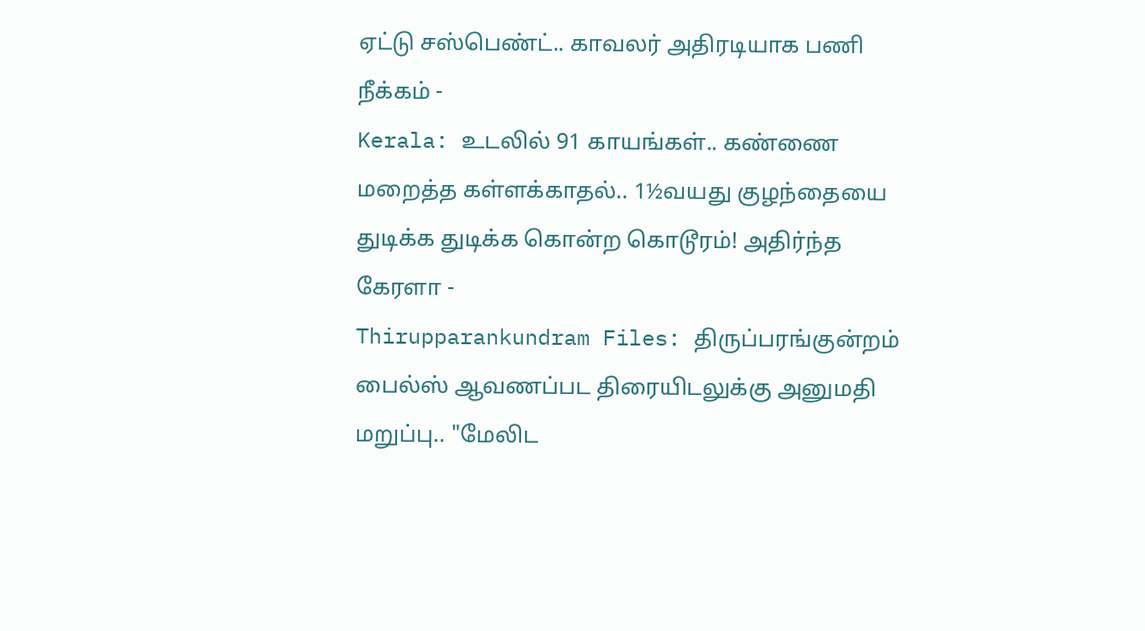ஏட்டு சஸ்பெண்ட்.. காவலர் அதிரடியாக பணி நீக்கம் -
Kerala: உடலில் 91 காயங்கள்.. கண்ணை மறைத்த கள்ளக்காதல்.. 1½வயது குழந்தையை துடிக்க துடிக்க கொன்ற கொடூரம்! அதிர்ந்த கேரளா -
Thirupparankundram Files: திருப்பரங்குன்றம் பைல்ஸ் ஆவணப்பட திரையிடலுக்கு அனுமதி மறுப்பு.. "மேலிட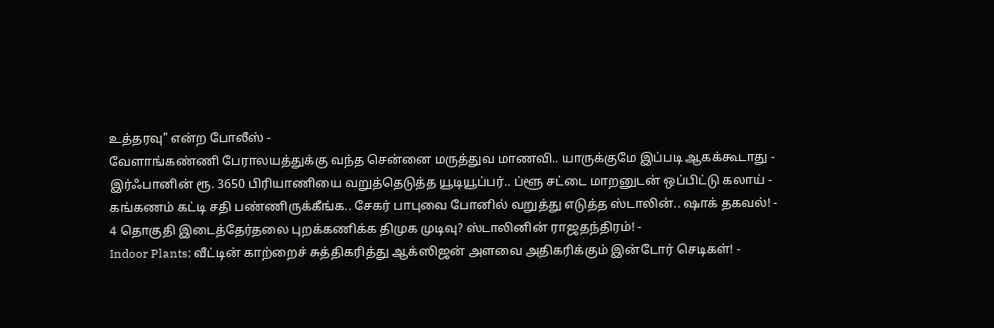உத்தரவு" என்ற போலீஸ் -
வேளாங்கண்ணி பேராலயத்துக்கு வந்த சென்னை மருத்துவ மாணவி.. யாருக்குமே இப்படி ஆகக்கூடாது -
இர்ஃபானின் ரூ. 3650 பிரியாணியை வறுத்தெடுத்த யூடியூப்பர்.. ப்ளூ சட்டை மாறனுடன் ஒப்பிட்டு கலாய் -
கங்கணம் கட்டி சதி பண்ணிருக்கீங்க.. சேகர் பாபுவை போனில் வறுத்து எடுத்த ஸ்டாலின்.. ஷாக் தகவல்! -
4 தொகுதி இடைத்தேர்தலை புறக்கணிக்க திமுக முடிவு? ஸ்டாலினின் ராஜதந்திரம்! -
Indoor Plants: வீட்டின் காற்றைச் சுத்திகரித்து ஆக்ஸிஜன் அளவை அதிகரிக்கும் இன்டோர் செடிகள்! -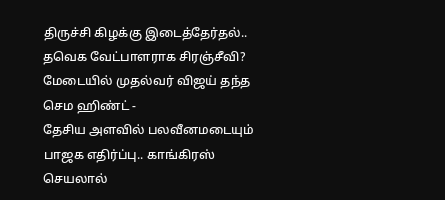திருச்சி கிழக்கு இடைத்தேர்தல்.. தவெக வேட்பாளராக சிரஞ்சீவி? மேடையில் முதல்வர் விஜய் தந்த செம ஹிண்ட் -
தேசிய அளவில் பலவீனமடையும் பாஜக எதிர்ப்பு.. காங்கிரஸ் செயலால்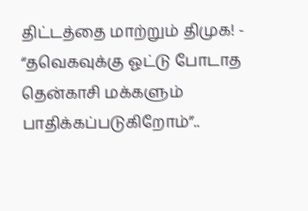திட்டத்தை மாற்றும் திமுக! -
“தவெகவுக்கு ஓட்டு போடாத தென்காசி மக்களும் பாதிக்கப்படுகிறோம்”..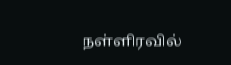நள்ளிரவில்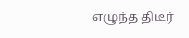எழுந்த திடீர்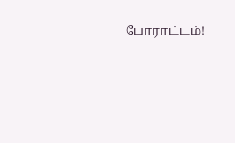போராட்டம்!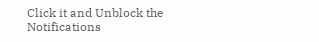Click it and Unblock the Notifications